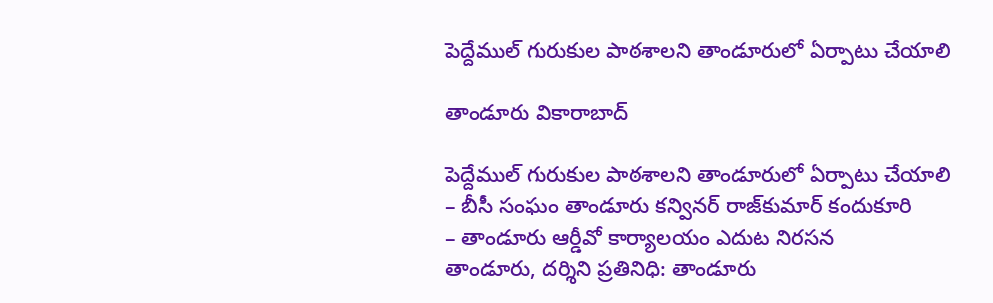పెద్దేముల్ గురుకుల పాఠశాలని తాండూరులో ఏర్పాటు చేయాలి

తాండూరు వికారాబాద్

పెద్దేముల్ గురుకుల పాఠశాలని తాండూరులో ఏర్పాటు చేయాలి
– బీసీ సంఘం తాండూరు క‌న్విన‌ర్ రాజ్‌కుమార్ కందుకూరి
– తాండూరు ఆర్డీవో కార్యాలయం ఎదుట నిరసన
తాండూరు, ద‌ర్శిని ప్ర‌తినిధి: తాండూరు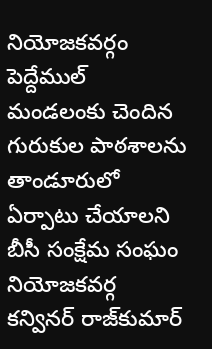నియోజ‌క‌వ‌ర్గం పెద్దేముల్ మండ‌లంకు చెందిన గురుకుల పాఠ‌శాల‌ను తాండూరులో ఏర్పాటు చేయాల‌ని బీసీ సంక్షేమ సంఘం నియోజ‌క‌వ‌ర్గ క‌న్విన‌ర్ రాజ్‌కుమార్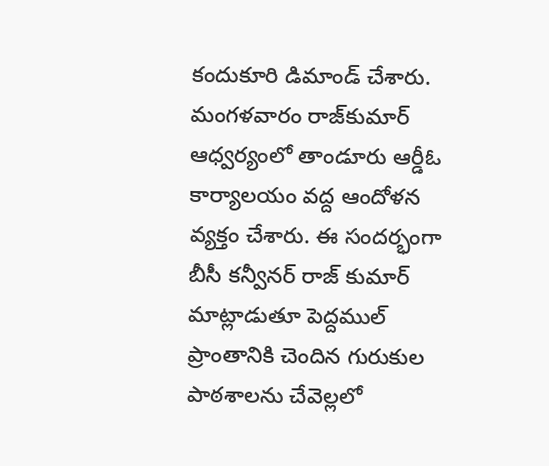కందుకూరి డిమాండ్ చేశారు.
మంగ‌ళ‌వారం రాజ్‌కుమార్ ఆధ్వ‌ర్యంలో తాండూరు ఆర్డీఓ కార్యాల‌యం వ‌ద్ద ఆందోళ‌న వ్య‌క్తం చేశారు. ఈ సందర్భంగా బీసీ కన్వీనర్ రాజ్ కుమార్ మాట్లాడుతూ పెద్దముల్ ప్రాంతానికి చెందిన గురుకుల పాఠశాలను చేవెల్లలో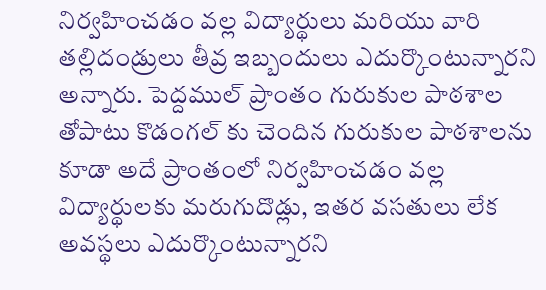నిర్వహించడం వల్ల విద్యార్థులు మరియు వారి తల్లిదండ్రులు తీవ్ర ఇబ్బందులు ఎదుర్కొంటున్నార‌ని అన్నారు. పెద్దముల్ ప్రాంతం గురుకుల పాఠశాల తోపాటు కొడంగల్ కు చెందిన గురుకుల పాఠశాలను కూడా అదే ప్రాంతంలో నిర్వహించడం వల్ల విద్యార్థులకు మ‌రుగుదొడ్లు, ఇత‌ర వ‌స‌తులు లేక అవ‌స్థ‌లు ఎదుర్కొంటున్నార‌ని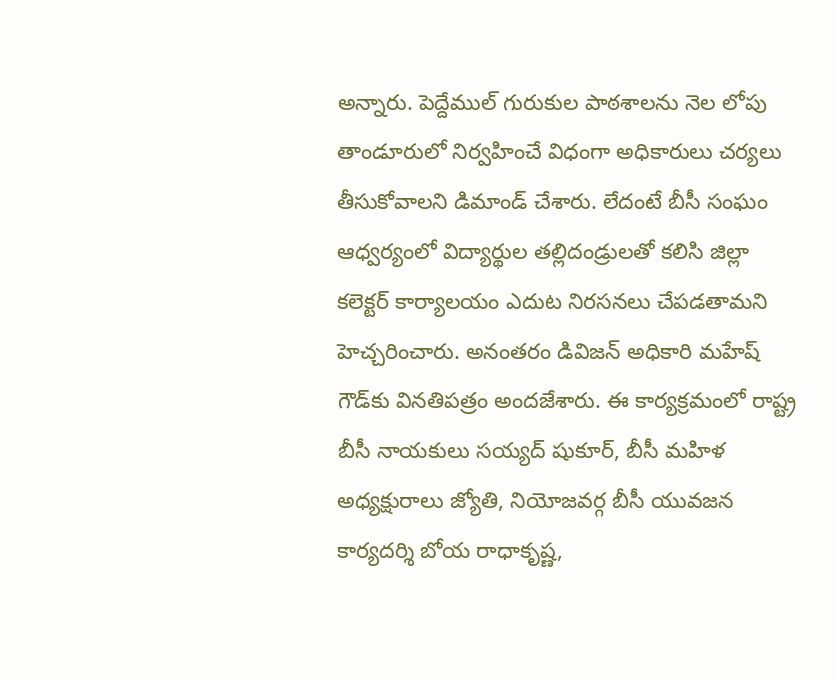అన్నారు. పెద్దేముల్ గురుకుల పాఠ‌శాల‌ను నెల లోపు తాండూరులో నిర్వహించే విధంగా అధికారులు చర్యలు తీసుకోవాలని డిమాండ్ చేశారు. లేదంటే బీసీ సంఘం ఆధ్వర్యంలో విద్యార్థుల తల్లిదండ్రులతో కలిసి జిల్లా కలెక్టర్ కార్యాలయం ఎదుట నిరసనలు చేపడతామని హెచ్చరించారు. అనంత‌రం డివిజన్ అధికారి మ‌హేష్ గౌడ్‌కు విన‌తిప‌త్రం అంద‌జేశారు. ఈ కార్యక్రమంలో రాష్ట్ర బీసీ నాయకులు సయ్యద్ షుకూర్, బీసీ మహిళ అధ్యక్షురాలు జ్యోతి, నియోజవర్గ బీసీ యువజన కార్యదర్శి బోయ రాధాకృష్ణ,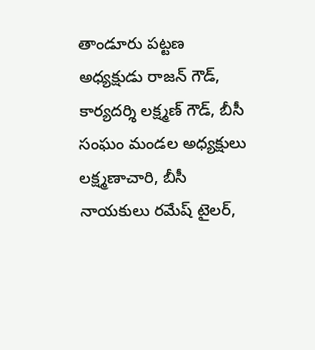తాండూరు పట్టణ అధ్యక్షుడు రాజన్ గౌడ్, కార్యదర్శి లక్ష్మణ్ గౌడ్, బీసీ సంఘం మండల అధ్యక్షులు లక్ష్మణాచారి, బీసీ నాయకులు రమేష్ టైలర్,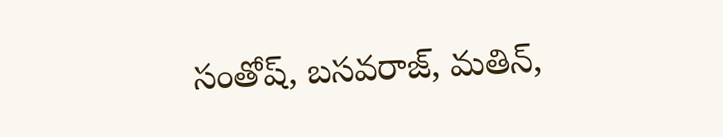సంతోష్, బసవరాజ్, మతిన్,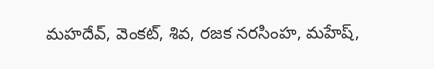మహదేవ్, వెంకట్, శివ, రజక నరసింహ, మహేష్,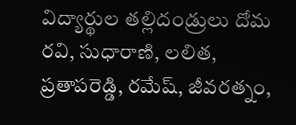విద్యార్థుల తల్లిదండ్రులు దోమ రవి, సుధారాణి, లలిత, ప్రతాపరెడ్డి, రమేష్, జీవరత్నం,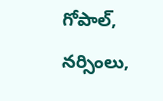గోపాల్, నర్సింలు,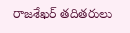రాజశేఖర్ తదితరులు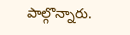పాల్గొన్నారు.